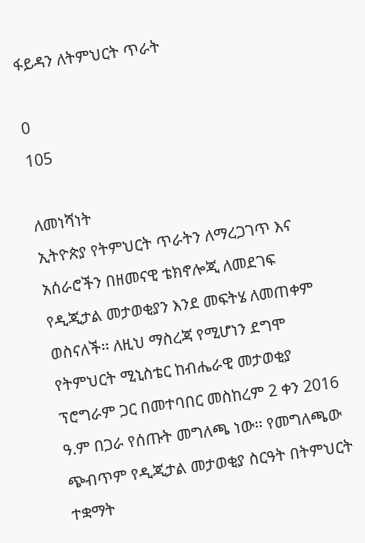ፋይዳን ለትምህርት ጥራት

0
105

ለመነሻነት
ኢትዮጵያ የትምህርት ጥራትን ለማረጋገጥ እና አሰራሮችን በዘመናዊ ቴክኖሎጂ ለመደገፍ የዲጂታል መታወቂያን እንደ መፍትሄ ለመጠቀም ወስናለች፡፡ ለዚህ ማስረጃ የሚሆነን ደግሞ የትምህርት ሚኒስቴር ከብሔራዊ መታወቂያ ፕሮግራም ጋር በመተባበር መስከረም 2 ቀን 2016 ዓ.ም በጋራ የሰጡት መግለጫ ነው፡፡ የመግለጫው ጭብጥም የዲጂታል መታወቂያ ስርዓት በትምህርት ተቋማት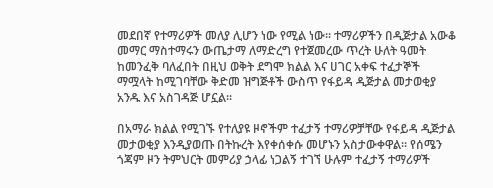መደበኛ የተማሪዎች መለያ ሊሆን ነው የሚል ነው፡፡ ተማሪዎችን በዲጅታል አውቆ መማር ማስተማሩን ውጤታማ ለማድረግ የተጀመረው ጥረት ሁለት ዓመት ከመንፈቅ ባለፈበት በዚህ ወቅት ደግሞ ክልል እና ሀገር አቀፍ ተፈታኞች ማሟላት ከሚገባቸው ቅድመ ዝግጅቶች ውስጥ የፋይዳ ዲጅታል መታወቂያ አንዱ እና አስገዳጅ ሆኗል፡፡

በአማራ ክልል የሚገኙ የተለያዩ ዞኖችም ተፈታኝ ተማሪዎቻቸው የፋይዳ ዲጅታል መታወቂያ እንዲያወጡ በትኩረት እየቀሰቀሱ መሆኑን አስታውቀዋል፡፡ የሰሜን ጎጃም ዞን ትምህርት መምሪያ ኃላፊ ነጋልኝ ተገኘ ሁሉም ተፈታኝ ተማሪዎች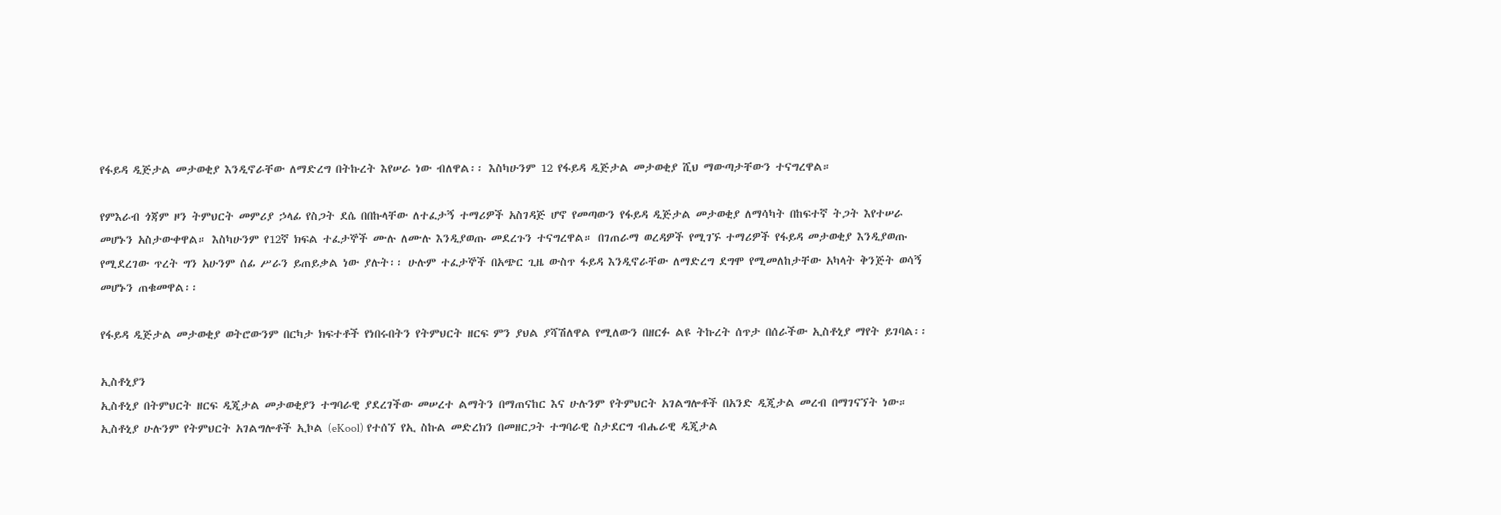የፋይዳ ዲጅታል መታወቂያ እንዲኖራቸው ለማድረግ በትኩረት እየሠራ ነው ብለዋል፡፡ እስካሁንም 12 የፋይዳ ዲጅታል መታወቂያ ሺህ ማውጣታቸውን ተናግረዋል።

የምእራብ ጎጃም ዞን ትምህርት መምሪያ ኃላፊ የስጋት ደሴ በበኩላቸው ለተፈታኝ ተማሪዎች አስገዳጅ ሆኖ የመጣውን የፋይዳ ዲጅታል መታወቂያ ለማሳካት በከፍተኛ ትጋት እየተሠራ መሆኑን አስታውቀዋል። እስካሁንም የ12ኛ ክፍል ተፈታኞች ሙሉ ለሙሉ እንዲያወጡ መደረጉን ተናግረዋል። በገጠራማ ወረዳዎች የሚገኙ ተማሪዎች የፋይዳ መታወቂያ እንዲያወጡ የሚደረገው ጥረት ግን አሁንም ሰፊ ሥራን ይጠይቃል ነው ያሉት፡፡ ሁሉም ተፈታኞች በአጭር ጊዜ ውስጥ ፋይዳ እንዲኖራቸው ለማድረግ ደግሞ የሚመለከታቸው አካላት ቅንጅት ወሳኝ መሆኑን ጠቁመዋል፡፡

የፋይዳ ዲጅታል መታወቂያ ወትሮውንም በርካታ ክፍተቶች የነበሩበትን የትምህርት ዘርፍ ምን ያህል ያሻሽለዋል የሚለውን በዘርፉ ልዩ ትኩረት ሰጥታ በሰራችው ኢስቶኒያ ማየት ይገባል፡፡

ኢስቶኒያን
ኢስቶኒያ በትምህርት ዘርፍ ዲጂታል መታወቂያን ተግባራዊ ያደረገችው መሠረተ ልማትን በማጠናከር እና ሁሉንም የትምህርት አገልግሎቶች በአንድ ዲጂታል መረብ በማገናኘት ነው። ኢስቶኒያ ሁሉንም የትምህርት አገልግሎቶች ኢኮል (eKool) የተሰኘ የኢ ስኩል መድረክን በመዘርጋት ተግባራዊ ስታደርግ ብሔራዊ ዲጂታል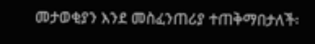መታወቂያን እንደ መስፈንጠሪያ ተጠቅማበታለች፡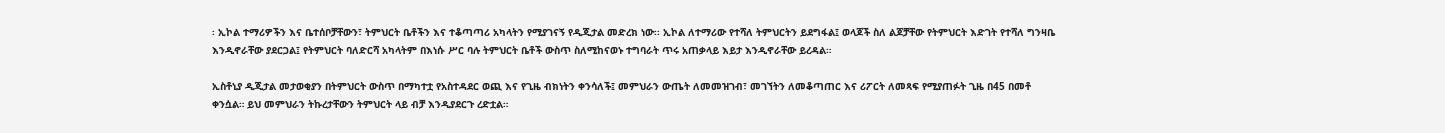፡ ኢኮል ተማሪዎችን እና ቤተሰቦቻቸውን፣ ትምህርት ቤቶችን እና ተቆጣጣሪ አካላትን የሚያገናኝ የዲጂታል መድረክ ነው፡፡ ኢኮል ለተማሪው የተሻለ ትምህርትን ይደግፋል፤ ወላጆች ስለ ልጆቻቸው የትምህርት እድገት የተሻለ ግንዛቤ እንዲኖራቸው ያደርጋል፤ የትምህርት ባለድርሻ አካላትም በእነሱ ሥር ባሉ ትምህርት ቤቶች ውስጥ ስለሚከናወኑ ተግባራት ጥሩ አጠቃላይ እይታ እንዲኖራቸው ይረዳል።

ኢስቶኒያ ዲጂታል መታወቂያን በትምህርት ውስጥ በማካተቷ የአስተዳደር ወጪ እና የጊዜ ብክነትን ቀንሳለች፤ መምህራን ውጤት ለመመዝገብ፣ መገኘትን ለመቆጣጠር እና ሪፖርት ለመጻፍ የሚያጠፉት ጊዜ በ45 በመቶ ቀንሷል። ይህ መምህራን ትኩረታቸውን ትምህርት ላይ ብቻ እንዲያደርጉ ረድቷል።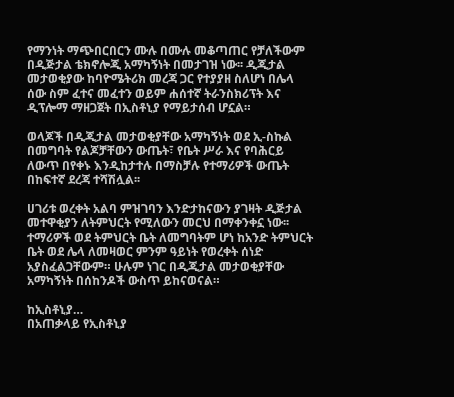የማንነት ማጭበርበርን ሙሉ በሙሉ መቆጣጠር የቻለችውም በዲጅታል ቴክኖሎጂ አማካኝነት በመታገዝ ነው፡፡ ዲጂታል መታወቂያው ከባዮሜትሪክ መረጃ ጋር የተያያዘ ስለሆነ በሌላ ሰው ስም ፈተና መፈተን ወይም ሐሰተኛ ትራንስክሪፕት እና ዲፕሎማ ማዘጋጀት በኢስቶኒያ የማይታሰብ ሆኗል።

ወላጆች በዲጂታል መታወቂያቸው አማካኝነት ወደ ኢ-ስኩል በመግባት የልጆቻቸውን ውጤት፣ የቤት ሥራ እና የባሕርይ ለውጥ በየቀኑ እንዲከታተሉ በማስቻሉ የተማሪዎች ውጤት በከፍተኛ ደረጃ ተሻሽሏል፡፡

ሀገሪቱ ወረቀት አልባ ምዝገባን እንድታከናውን ያገዛት ዲጅታል መተዋቂያን ለትምህርት የሚለውን መርህ በማቀንቀኗ ነው፡፡ ተማሪዎች ወደ ትምህርት ቤት ለመግባትም ሆነ ከአንድ ትምህርት ቤት ወደ ሌላ ለመዛወር ምንም ዓይነት የወረቀት ሰነድ አያስፈልጋቸውም። ሁሉም ነገር በዲጂታል መታወቂያቸው አማካኝነት በሰከንዶች ውስጥ ይከናወናል።

ከኢስቶኒያ…
በአጠቃላይ የኢስቶኒያ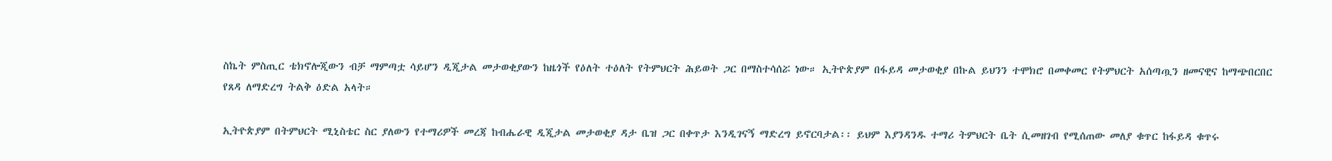ስኬት ምስጢር ቴክኖሎጂውን ብቻ ማምጣቷ ሳይሆን ዲጂታል መታወቂያውን ከዜጎች የዕለት ተዕለት የትምህርት ሕይወት ጋር በማስተሳሰሯ ነው። ኢትዮጵያም በፋይዳ መታወቂያ በኩል ይህንን ተሞክሮ በመቀመር የትምህርት አሰጣጧን ዘመናዊና ከማጭበርበር የጸዳ ለማድረግ ትልቅ ዕድል አላት።

ኢትዮጵያም በትምህርት ሚኒስቴር ስር ያለውን የተማሪዎች መረጃ ከብሔራዊ ዲጂታል መታወቂያ ዳታ ቤዝ ጋር በቀጥታ እንዲገናኝ ማድረግ ይኖርባታል፡፡ ይህም እያንዳንዱ ተማሪ ትምህርት ቤት ሲመዘገብ የሚሰጠው መለያ ቁጥር ከፋይዳ ቁጥሩ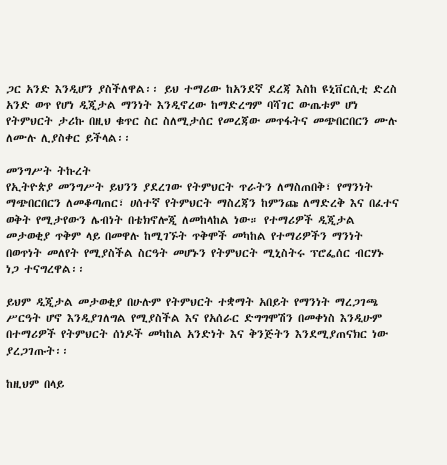ጋር አንድ እንዲሆን ያስችለዋል፡፡ ይህ ተማሪው ከአንደኛ ደረጃ እስከ ዩኒቨርሲቲ ድረስ አንድ ወጥ የሆነ ዲጂታል ማንነት እንዲኖረው ከማድረግም ባሻገር ውጤቱም ሆነ የትምህርት ታሪኩ በዚህ ቁጥር ስር ስለሚታሰር የመረጃው መጥፋትና መጭበርበርን ሙሉ ለሙሉ ሊያስቀር ይችላል፡፡

መንግሥት ትኩረት
የኢትዮጵያ መንግሥት ይህንን ያደረገው የትምህርት ጥራትን ለማስጠበቅ፣ የማንነት ማጭበርበርን ለመቆጣጠር፣ ሀሰተኛ የትምህርት ማስረጃን ከምንጩ ለማድረቅ እና በፈተና ወቅት የሚታየውን ሌብነት በቴክኖሎጂ ለመከላከል ነው። የተማሪዎች ዲጂታል መታወቂያ ጥቅም ላይ በመዋሉ ከሚገኙት ጥቅሞች መካከል የተማሪዎችን ማንነት በወጥነት መለየት የሚያስችል ስርዓት መሆኑን የትምህርት ሚኒስትሩ ፕሮፌሰር ብርሃኑ ነጋ ተናግረዋል፡፡

ይህም ዲጂታል መታወቂያ በሁሉም የትምህርት ተቋማት አበይት የማንነት ማረጋገጫ ሥርዓት ሆኖ እንዲያገለግል የሚያስችል እና የአሰራር ድግግሞሽን በመቀነስ እንዲሁም በተማሪዎች የትምህርት ሰነዶች መካከል አንድነት እና ቅንጅትን እንደሚያጠናክር ነው ያረጋገጡት፡፡

ከዚህም በላይ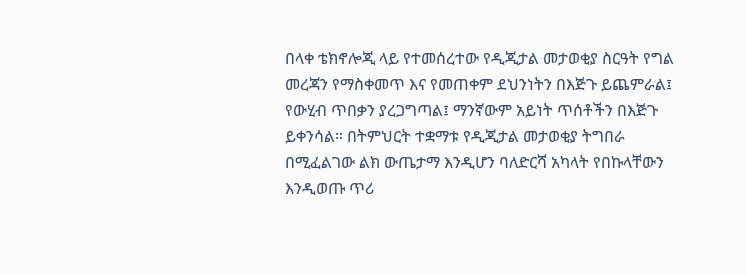በላቀ ቴክኖሎጂ ላይ የተመሰረተው የዲጂታል መታወቂያ ስርዓት የግል መረጃን የማስቀመጥ እና የመጠቀም ደህንነትን በእጅጉ ይጨምራል፤ የውሂብ ጥበቃን ያረጋግጣል፤ ማንኛውም አይነት ጥሰቶችን በእጅጉ ይቀንሳል። በትምህርት ተቋማቱ የዲጂታል መታወቂያ ትግበራ በሚፈልገው ልክ ውጤታማ እንዲሆን ባለድርሻ አካላት የበኩላቸውን እንዲወጡ ጥሪ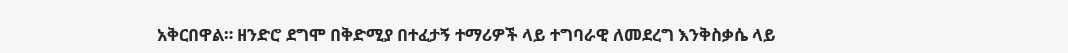አቅርበዋል። ዘንድሮ ደግሞ በቅድሚያ በተፈታኝ ተማሪዎች ላይ ተግባራዊ ለመደረግ እንቅስቃሴ ላይ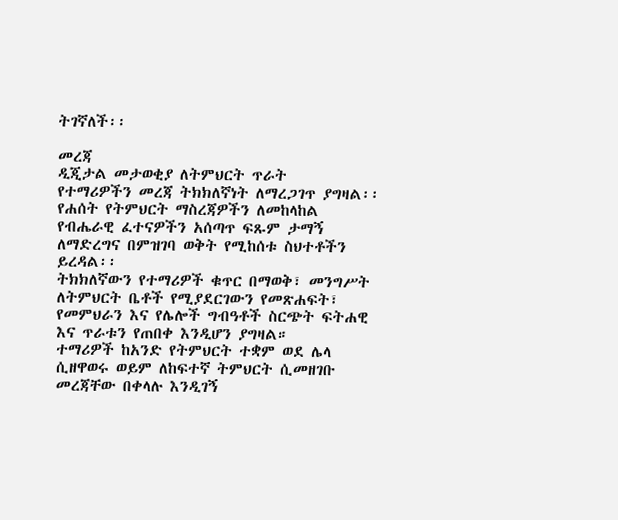ትገኛለች፡፡

መረጃ
ዲጂታል መታወቂያ ለትምህርት ጥራት
የተማሪዎችን መረጃ ትክክለኛነት ለማረጋገጥ ያግዛል፡፡
የሐሰት የትምህርት ማስረጃዎችን ለመከላከል
የብሔራዊ ፈተናዎችን አሰጣጥ ፍጹም ታማኝ ለማድረግና በምዝገባ ወቅት የሚከሰቱ ስህተቶችን ይረዳል፡፡
ትክክለኛውን የተማሪዎች ቁጥር በማወቅ፣ መንግሥት ለትምህርት ቤቶች የሚያደርገውን የመጽሐፍት፣ የመምህራን እና የሌሎች ግብዓቶች ስርጭት ፍትሐዊ እና ጥራቱን የጠበቀ እንዲሆን ያግዛል።
ተማሪዎች ከአንድ የትምህርት ተቋም ወደ ሌላ ሲዘዋወሩ ወይም ለከፍተኛ ትምህርት ሲመዘገቡ መረጃቸው በቀላሉ እንዲገኝ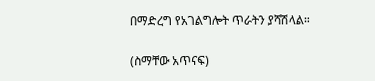በማድረግ የአገልግሎት ጥራትን ያሻሽላል።

(ስማቸው አጥናፍ)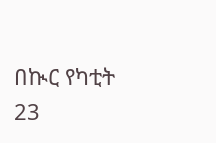በኲር የካቲት 23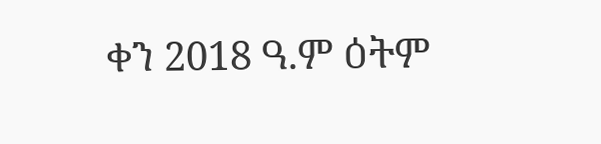ቀን 2018 ዓ.ም ዕትም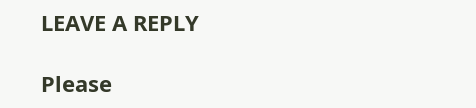LEAVE A REPLY

Please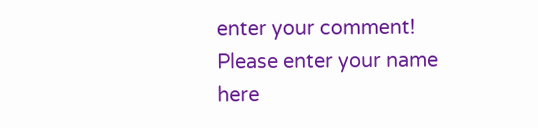enter your comment!
Please enter your name here